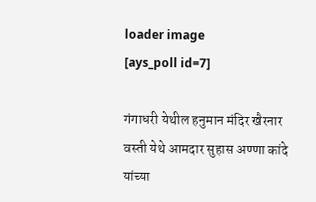loader image
[ays_poll id=7]

गंगाधरी येथील हनुमान मंदिर खैरनार वस्ती येथे आमदार सुहास अण्णा कांदे यांच्या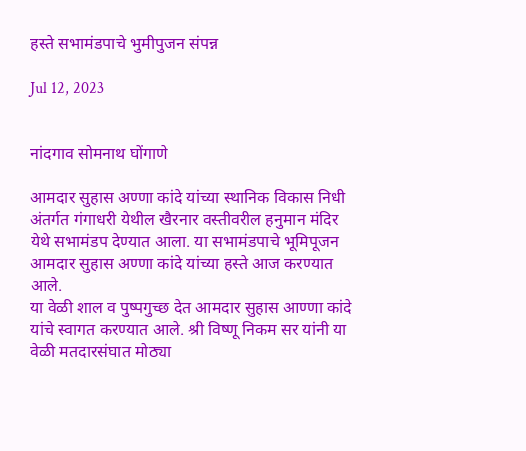हस्ते सभामंडपाचे भुमीपुजन संपन्न

Jul 12, 2023


नांदगाव सोमनाथ घोंगाणे

आमदार सुहास अण्णा कांदे यांच्या स्थानिक विकास निधी अंतर्गत गंगाधरी येथील खैरनार वस्तीवरील हनुमान मंदिर येथे सभामंडप देण्यात आला. या सभामंडपाचे भूमिपूजन आमदार सुहास अण्णा कांदे यांच्या हस्ते आज करण्यात आले.
या वेळी शाल व पुष्पगुच्छ देत आमदार सुहास आण्णा कांदे यांचे स्वागत करण्यात आले. श्री विष्णू निकम सर यांनी या वेळी मतदारसंघात मोठ्या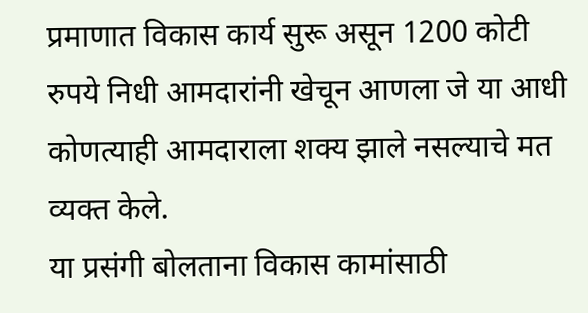प्रमाणात विकास कार्य सुरू असून 1200 कोटी रुपये निधी आमदारांनी खेचून आणला जे या आधी कोणत्याही आमदाराला शक्य झाले नसल्याचे मत व्यक्त केले.
या प्रसंगी बोलताना विकास कामांसाठी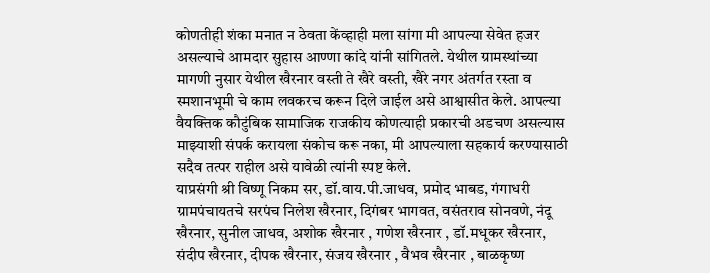कोणतीही शंका मनात न ठेवता केंव्हाही मला सांगा मी आपल्या सेवेत हजर असल्याचे आमदार सुहास आण्णा कांदे यांनी सांगितले. येथील ग्रामस्थांच्या मागणी नुसार येथील खैरनार वस्ती ते खैरे वस्ती, खैरे नगर अंतर्गत रस्ता व स्मशानभूमी चे काम लवकरच करून दिले जाईल असे आश्वासीत केले. आपल्या वैयक्तिक कौटुंबिक सामाजिक राजकीय कोणत्याही प्रकारची अडचण असल्यास माझ्याशी संपर्क करायला संकोच करू नका, मी आपल्याला सहकार्य करण्यासाठी सदैव तत्पर राहील असे यावेळी त्यांनी स्पष्ट केले.
याप्रसंगी श्री विष्णू निकम सर, डॉ.वाय.पी.जाधव, प्रमोद भाबड, गंगाधरी ग्रामपंचायतचे सरपंच निलेश खैरनार, दिगंबर भागवत, वसंतराव सोनवणे, नंदू खैरनार, सुनील जाधव, अशोक खैरनार , गणेश खैरनार , डॉ.मधूकर खैरनार, संदीप खैरनार, दीपक खैरनार, संजय खैरनार , वैभव खैरनार , बाळकृष्ण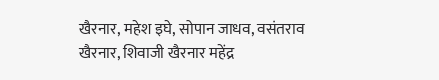खैरनार, महेश इघे, सोपान जाधव, वसंतराव खैरनार, शिवाजी खैरनार महेंद्र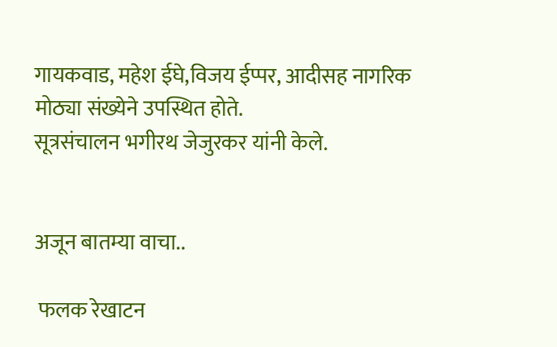गायकवाड, महेश ईघे,विजय ईप्पर, आदीसह नागरिक मोठ्या संख्येने उपस्थित होते.
सूत्रसंचालन भगीरथ जेजुरकर यांनी केले.


अजून बातम्या वाचा..

 फलक रेखाटन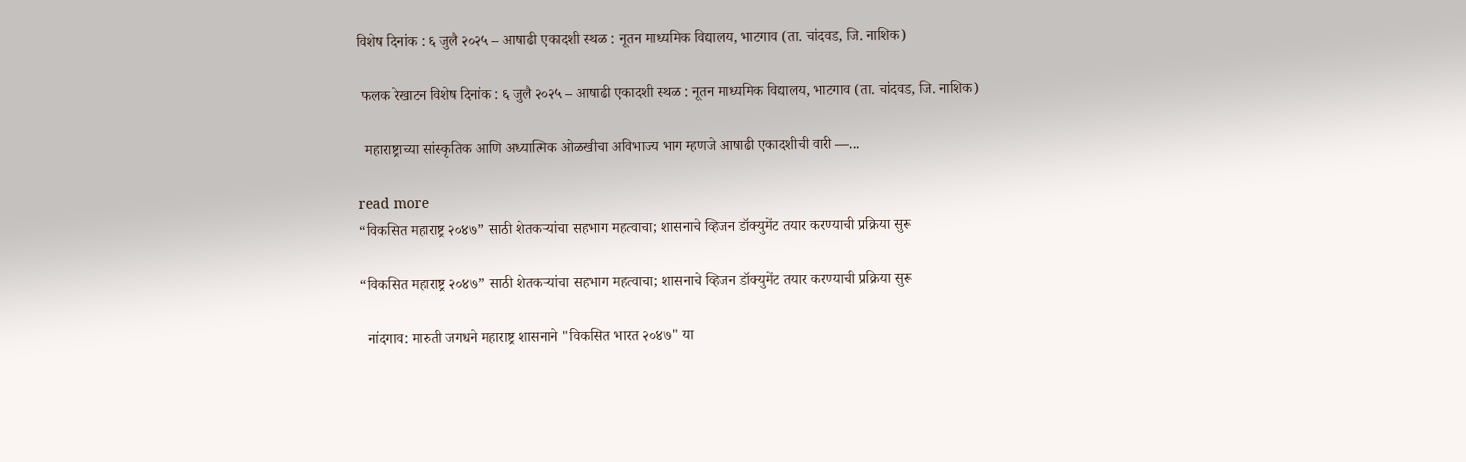विशेष दिनांक : ६ जुलै २०२५ – आषाढी एकादशी स्थळ : नूतन माध्यमिक विद्यालय, भाटगाव (ता. चांदवड, जि. नाशिक)

 फलक रेखाटन विशेष दिनांक : ६ जुलै २०२५ – आषाढी एकादशी स्थळ : नूतन माध्यमिक विद्यालय, भाटगाव (ता. चांदवड, जि. नाशिक)

  महाराष्ट्राच्या सांस्कृतिक आणि अध्यात्मिक ओळखीचा अविभाज्य भाग म्हणजे आषाढी एकादशीची वारी —...

read more
“विकसित महाराष्ट्र २०४७” साठी शेतकऱ्यांचा सहभाग महत्वाचा; शासनाचे व्हिजन डॉक्युमेंट तयार करण्याची प्रक्रिया सुरू

“विकसित महाराष्ट्र २०४७” साठी शेतकऱ्यांचा सहभाग महत्वाचा; शासनाचे व्हिजन डॉक्युमेंट तयार करण्याची प्रक्रिया सुरू

  नांदगाव: मारुती जगधने महाराष्ट्र शासनाने "विकसित भारत २०४७" या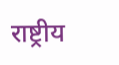राष्ट्रीय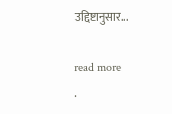उद्दिष्टानुसार...

read more
.